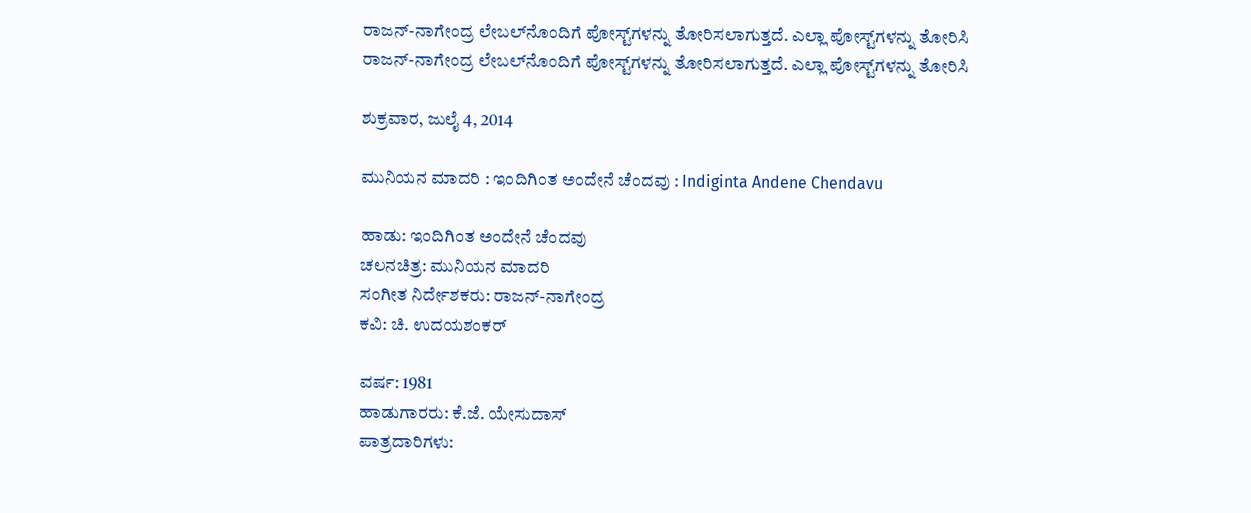ರಾಜನ್-ನಾಗೇಂದ್ರ ಲೇಬಲ್‌ನೊಂದಿಗೆ ಪೋಸ್ಟ್‌ಗಳನ್ನು ತೋರಿಸಲಾಗುತ್ತದೆ. ಎಲ್ಲಾ ಪೋಸ್ಟ್‌ಗಳನ್ನು ತೋರಿಸಿ
ರಾಜನ್-ನಾಗೇಂದ್ರ ಲೇಬಲ್‌ನೊಂದಿಗೆ ಪೋಸ್ಟ್‌ಗಳನ್ನು ತೋರಿಸಲಾಗುತ್ತದೆ. ಎಲ್ಲಾ ಪೋಸ್ಟ್‌ಗಳನ್ನು ತೋರಿಸಿ

ಶುಕ್ರವಾರ, ಜುಲೈ 4, 2014

ಮುನಿಯನ ಮಾದರಿ : ಇಂದಿಗಿಂತ ಅಂದೇನೆ ಚೆಂದವು : Indiginta Andene Chendavu

ಹಾಡು: ಇಂದಿಗಿಂತ ಅಂದೇನೆ ಚೆಂದವು
ಚಲನಚಿತ್ರ: ಮುನಿಯನ ಮಾದರಿ
ಸಂಗೀತ ನಿರ್ದೇಶಕರು: ರಾಜನ್-ನಾಗೇಂದ್ರ
ಕವಿ: ಚಿ. ಉದಯಶಂಕರ್

ವರ್ಷ: 1981
ಹಾಡುಗಾರರು: ಕೆ.ಜೆ. ಯೇಸುದಾಸ್
ಪಾತ್ರದಾರಿಗಳು: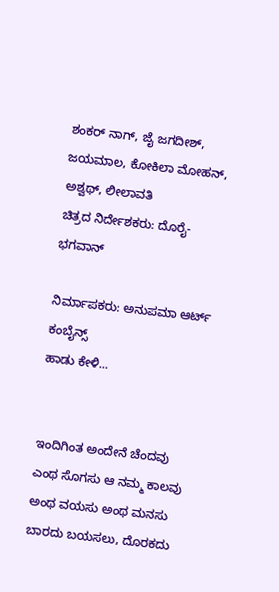ಶಂಕರ್ ನಾಗ್, ಜೈ ಜಗದೀಶ್, ಜಯಮಾಲ, ಕೋಕಿಲಾ ಮೋಹನ್, ಅಶ್ವಥ್, ಲೀಲಾವತಿ
ಚಿತ್ರದ ನಿರ್ದೇಶಕರು: ದೊರೈ-ಭಗವಾನ್

ನಿರ್ಮಾಪಕರು: ಅನುಪಮಾ ಆರ್ಟ್ ಕಂಬೈನ್ಸ್
ಹಾಡು ಕೇಳಿ...


ಇಂದಿಗಿಂತ ಅಂದೇನೆ ಚೆಂದವು
ಎಂಥ ಸೊಗಸು ಆ ನಮ್ಮ ಕಾಲವು
ಅಂಥ ವಯಸು ಅಂಥ ಮನಸು
ಬಾರದು ಬಯಸಲು, ದೊರಕದು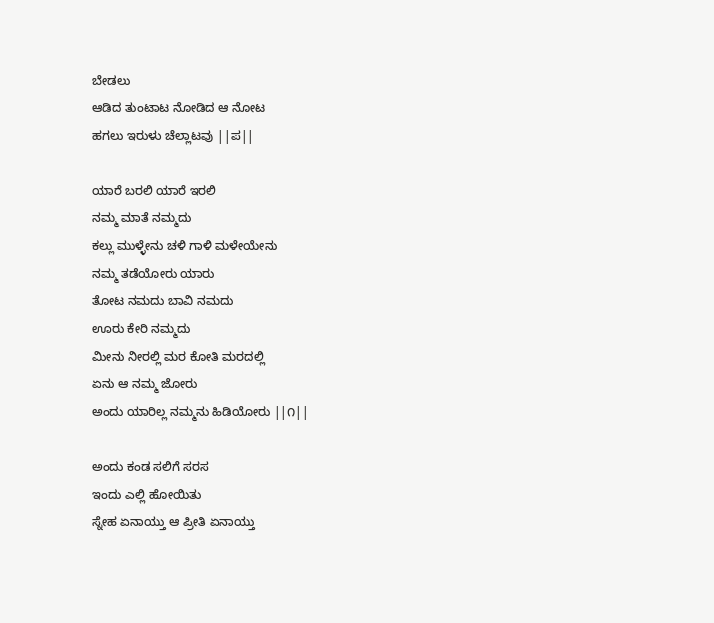ಬೇಡಲು
ಆಡಿದ ತುಂಟಾಟ ನೋಡಿದ ಆ ನೋಟ
ಹಗಲು ಇರುಳು ಚೆಲ್ಲಾಟವು ||ಪ||

ಯಾರೆ ಬರಲಿ ಯಾರೆ ಇರಲಿ
ನಮ್ಮ ಮಾತೆ ನಮ್ಮದು
ಕಲ್ಲು ಮುಳ್ಳೇನು ಚಳಿ ಗಾಳಿ ಮಳೇಯೇನು
ನಮ್ಮ ತಡೆಯೋರು ಯಾರು
ತೋಟ ನಮದು ಬಾವಿ ನಮದು
ಊರು ಕೇರಿ ನಮ್ಮದು
ಮೀನು ನೀರಲ್ಲಿ ಮರ ಕೋತಿ ಮರದಲ್ಲಿ
ಏನು ಆ ನಮ್ಮ ಜೋರು
ಅಂದು ಯಾರಿಲ್ಲ ನಮ್ಮನು ಹಿಡಿಯೋರು ||೧||

ಅಂದು ಕಂಡ ಸಲಿಗೆ ಸರಸ
ಇಂದು ಎಲ್ಲಿ ಹೋಯಿತು
ಸ್ನೇಹ ಏನಾಯ್ತು ಆ ಪ್ರೀತಿ ಏನಾಯ್ತು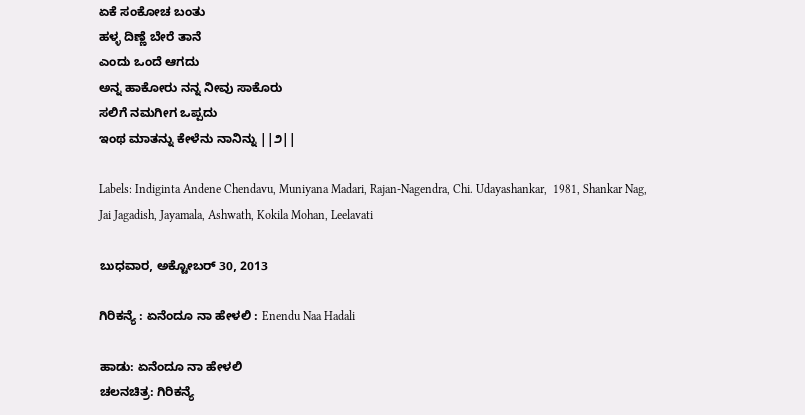ಏಕೆ ಸಂಕೋಚ ಬಂತು
ಹಳ್ಳ ದಿಣ್ಣೆ ಬೇರೆ ತಾನೆ
ಎಂದು ಒಂದೆ ಆಗದು
ಅನ್ನ ಹಾಕೋರು ನನ್ನ ನೀವು ಸಾಕೊರು
ಸಲಿಗೆ ನಮಗೀಗ ಒಪ್ಪದು
ಇಂಥ ಮಾತನ್ನು ಕೇಳೆನು ನಾನಿನ್ನು ||೨||

Labels: Indiginta Andene Chendavu, Muniyana Madari, Rajan-Nagendra, Chi. Udayashankar,  1981, Shankar Nag, Jai Jagadish, Jayamala, Ashwath, Kokila Mohan, Leelavati

ಬುಧವಾರ, ಅಕ್ಟೋಬರ್ 30, 2013

ಗಿರಿಕನ್ಯೆ : ಏನೆಂದೂ ನಾ ಹೇಳಲಿ : Enendu Naa Hadali

ಹಾಡು: ಏನೆಂದೂ ನಾ ಹೇಳಲಿ
ಚಲನಚಿತ್ರ: ಗಿರಿಕನ್ಯೆ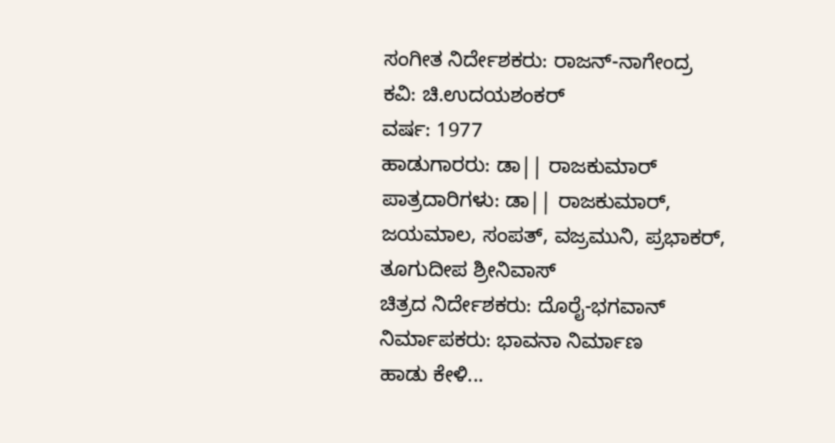ಸಂಗೀತ ನಿರ್ದೇಶಕರು: ರಾಜನ್-ನಾಗೇಂದ್ರ
ಕವಿ: ಚಿ.ಉದಯಶಂಕರ್
ವರ್ಷ: 1977
ಹಾಡುಗಾರರು: ಡಾ|| ರಾಜಕುಮಾರ್
ಪಾತ್ರದಾರಿಗಳು: ಡಾ|| ರಾಜಕುಮಾರ್, ಜಯಮಾಲ, ಸಂಪತ್, ವಜ್ರಮುನಿ, ಪ್ರಭಾಕರ್, ತೂಗುದೀಪ ಶ್ರೀನಿವಾಸ್
ಚಿತ್ರದ ನಿರ್ದೇಶಕರು: ದೊರೈ-ಭಗವಾನ್
ನಿರ್ಮಾಪಕರು: ಭಾವನಾ ನಿರ್ಮಾಣ
ಹಾಡು ಕೇಳಿ...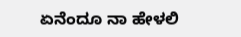ಏನೆಂದೂ ನಾ ಹೇಳಲಿ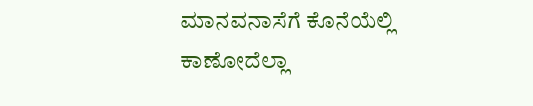ಮಾನವನಾಸೆಗೆ ಕೊನೆಯೆಲ್ಲಿ
ಕಾಣೋದೆಲ್ಲಾ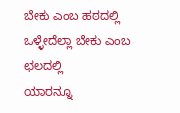ಬೇಕು ಎಂಬ ಹಠದಲ್ಲಿ
ಒಳ್ಳೇದೆಲ್ಲಾ ಬೇಕು ಎಂಬ ಛಲದಲ್ಲಿ
ಯಾರನ್ನೂ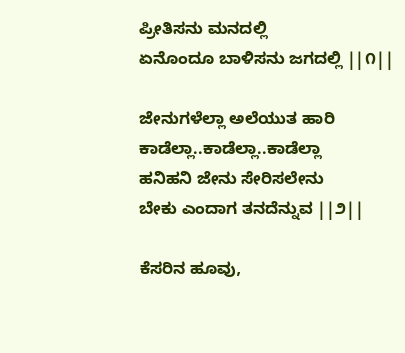ಪ್ರೀತಿಸನು ಮನದಲ್ಲಿ
ಏನೊಂದೂ ಬಾಳಿಸನು ಜಗದಲ್ಲಿ ||೧||

ಜೇನುಗಳೆಲ್ಲಾ ಅಲೆಯುತ ಹಾರಿ
ಕಾಡೆಲ್ಲಾ..ಕಾಡೆಲ್ಲಾ..ಕಾಡೆಲ್ಲಾ
ಹನಿಹನಿ ಜೇನು ಸೇರಿಸಲೇನು
ಬೇಕು ಎಂದಾಗ ತನದೆನ್ನುವ ||೨||

ಕೆಸರಿನ ಹೂವು,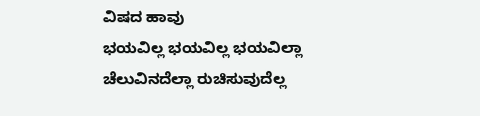ವಿಷದ ಹಾವು
ಭಯವಿಲ್ಲ ಭಯವಿಲ್ಲ ಭಯವಿಲ್ಲಾ
ಚೆಲುವಿನದೆಲ್ಲಾ ರುಚಿಸುವುದೆಲ್ಲ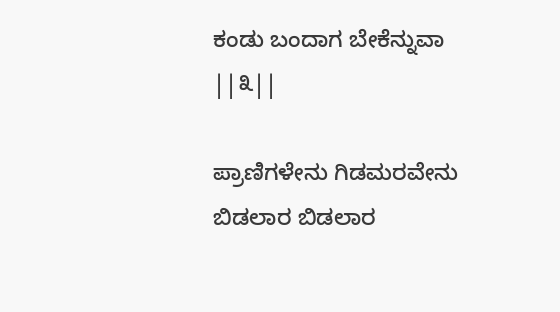ಕಂಡು ಬಂದಾಗ ಬೇಕೆನ್ನುವಾ ||೩||

ಪ್ರಾಣಿಗಳೇನು ಗಿಡಮರವೇನು
ಬಿಡಲಾರ ಬಿಡಲಾರ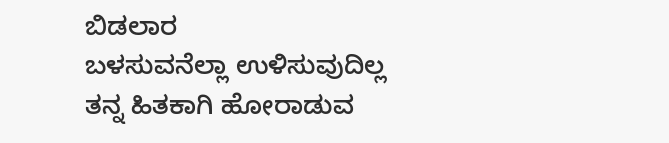ಬಿಡಲಾರ
ಬಳಸುವನೆಲ್ಲಾ ಉಳಿಸುವುದಿಲ್ಲ
ತನ್ನ ಹಿತಕಾಗಿ ಹೋರಾಡುವ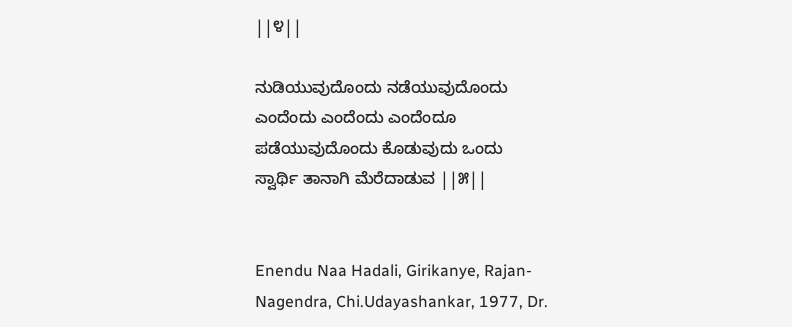||೪||

ನುಡಿಯುವುದೊಂದು ನಡೆಯುವುದೊಂದು
ಎಂದೆಂದು ಎಂದೆಂದು ಎಂದೆಂದೂ
ಪಡೆಯುವುದೊಂದು ಕೊಡುವುದು ಒಂದು
ಸ್ವಾರ್ಥಿ ತಾನಾಗಿ ಮೆರೆದಾಡುವ ||೫||


Enendu Naa Hadali, Girikanye, Rajan-Nagendra, Chi.Udayashankar, 1977, Dr.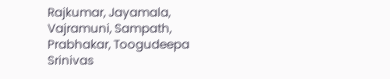Rajkumar, Jayamala, Vajramuni, Sampath, Prabhakar, Toogudeepa Srinivas